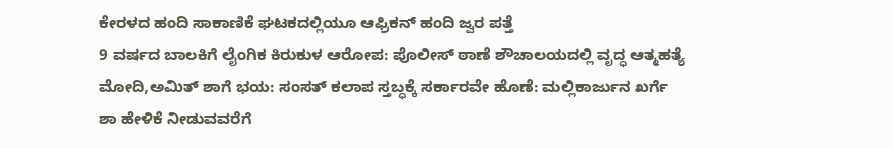ಕೇರಳದ ಹಂದಿ ಸಾಕಾಣಿಕೆ ಘಟಕದಲ್ಲಿಯೂ ಆಫ್ರಿಕನ್ ಹಂದಿ ಜ್ವರ ಪತ್ತೆ
9 ವರ್ಷದ ಬಾಲಕಿಗೆ ಲೈಂಗಿಕ ಕಿರುಕುಳ ಆರೋಪ: ಪೊಲೀಸ್ ಠಾಣೆ ಶೌಚಾಲಯದಲ್ಲಿ ವೃದ್ಧ ಆತ್ಮಹತ್ಯೆ
ಮೋದಿ,ಅಮಿತ್ ಶಾಗೆ ಭಯ: ಸಂಸತ್ ಕಲಾಪ ಸ್ತಬ್ಧಕ್ಕೆ ಸರ್ಕಾರವೇ ಹೊಣೆ: ಮಲ್ಲಿಕಾರ್ಜುನ ಖರ್ಗೆ
ಶಾ ಹೇಳಿಕೆ ನೀಡುವವರೆಗೆ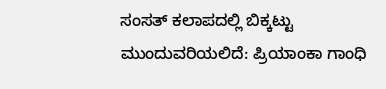ಸಂಸತ್ ಕಲಾಪದಲ್ಲಿ ಬಿಕ್ಕಟ್ಟು ಮುಂದುವರಿಯಲಿದೆ: ಪ್ರಿಯಾಂಕಾ ಗಾಂಧಿ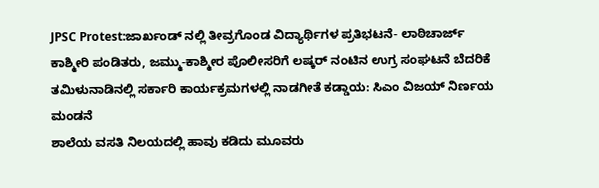JPSC Protest:ಜಾರ್ಖಂಡ್ ನಲ್ಲಿ ತೀವ್ರಗೊಂಡ ವಿದ್ಯಾರ್ಥಿಗಳ ಪ್ರತಿಭಟನೆ- ಲಾಠಿಚಾರ್ಜ್
ಕಾಶ್ಮೀರಿ ಪಂಡಿತರು, ಜಮ್ಮು-ಕಾಶ್ಮೀರ ಪೊಲೀಸರಿಗೆ ಲಷ್ಕರ್ ನಂಟಿನ ಉಗ್ರ ಸಂಘಟನೆ ಬೆದರಿಕೆ
ತಮಿಳುನಾಡಿನಲ್ಲಿ ಸರ್ಕಾರಿ ಕಾರ್ಯಕ್ರಮಗಳಲ್ಲಿ ನಾಡಗೀತೆ ಕಡ್ಡಾಯ: ಸಿಎಂ ವಿಜಯ್ ನಿರ್ಣಯ ಮಂಡನೆ
ಶಾಲೆಯ ವಸತಿ ನಿಲಯದಲ್ಲಿ ಹಾವು ಕಡಿದು ಮೂವರು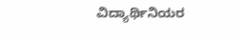ವಿದ್ಯಾರ್ಥಿನಿಯರ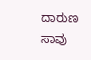ದಾರುಣ ಸಾವು